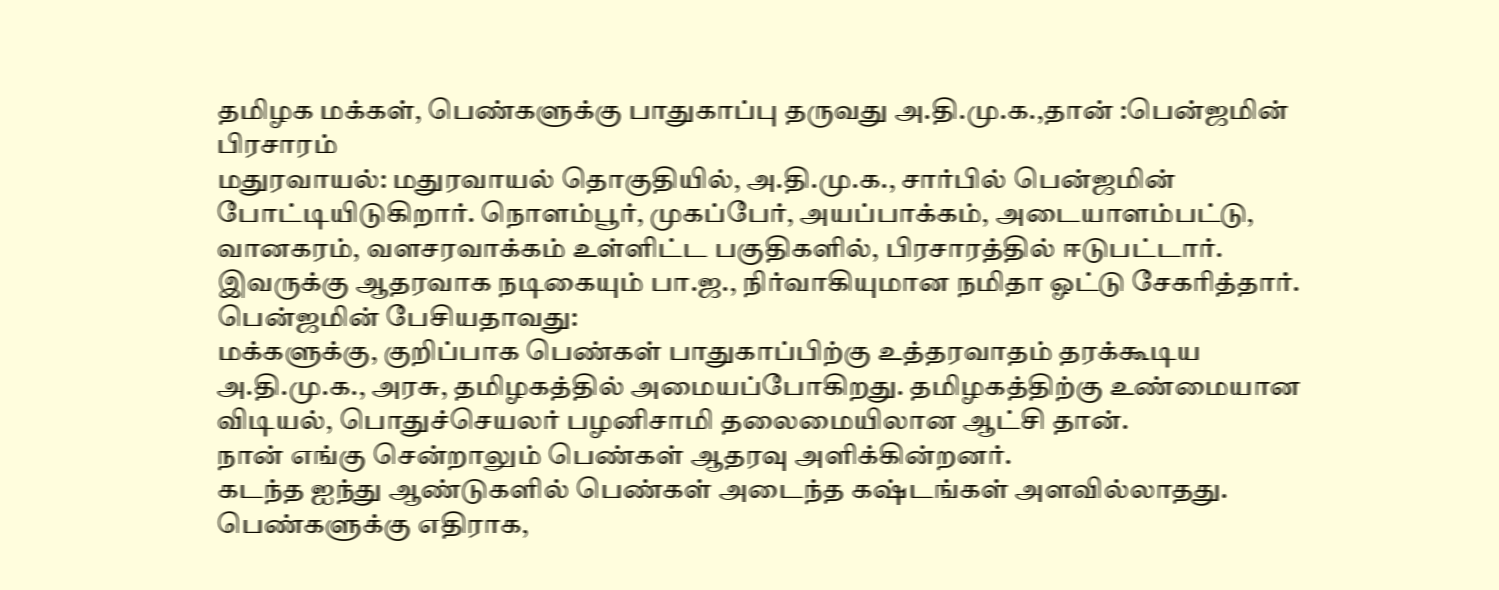தமிழக மக்கள், பெண்களுக்கு பாதுகாப்பு தருவது அ.தி.மு.க.,தான் :பென்ஜமின் பிரசாரம்
மதுரவாயல்: மதுரவாயல் தொகுதியில், அ.தி.மு.க., சார்பில் பென்ஜமின் போட்டியிடுகிறார். நொளம்பூர், முகப்பேர், அயப்பாக்கம், அடையாளம்பட்டு, வானகரம், வளசரவாக்கம் உள்ளிட்ட பகுதிகளில், பிரசாரத்தில் ஈடுபட்டார். இவருக்கு ஆதரவாக நடிகையும் பா.ஜ., நிர்வாகியுமான நமிதா ஓட்டு சேகரித்தார்.
பென்ஜமின் பேசியதாவது:
மக்களுக்கு, குறிப்பாக பெண்கள் பாதுகாப்பிற்கு உத்தரவாதம் தரக்கூடிய அ.தி.மு.க., அரசு, தமிழகத்தில் அமையப்போகிறது. தமிழகத்திற்கு உண்மையான விடியல், பொதுச்செயலர் பழனிசாமி தலைமையிலான ஆட்சி தான்.
நான் எங்கு சென்றாலும் பெண்கள் ஆதரவு அளிக்கின்றனர்.
கடந்த ஐந்து ஆண்டுகளில் பெண்கள் அடைந்த கஷ்டங்கள் அளவில்லாதது. பெண்களுக்கு எதிராக,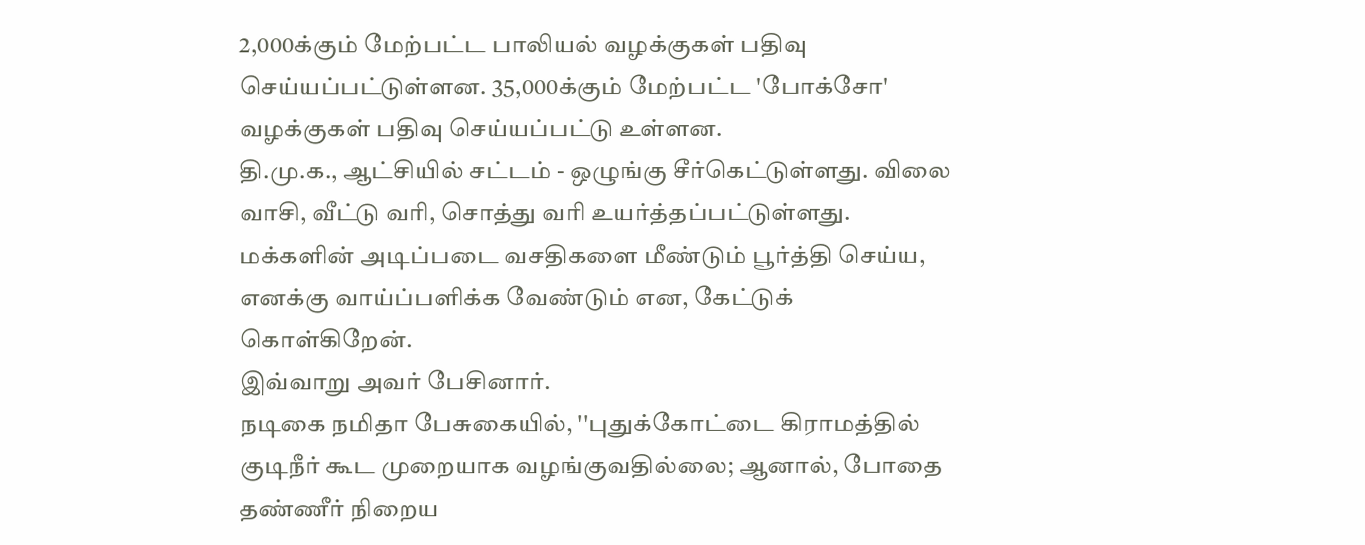2,000க்கும் மேற்பட்ட பாலியல் வழக்குகள் பதிவு செய்யப்பட்டுள்ளன. 35,000க்கும் மேற்பட்ட 'போக்சோ' வழக்குகள் பதிவு செய்யப்பட்டு உள்ளன.
தி.மு.க., ஆட்சியில் சட்டம் - ஒழுங்கு சீர்கெட்டுள்ளது. விலை வாசி, வீட்டு வரி, சொத்து வரி உயர்த்தப்பட்டுள்ளது. மக்களின் அடிப்படை வசதிகளை மீண்டும் பூர்த்தி செய்ய, எனக்கு வாய்ப்பளிக்க வேண்டும் என, கேட்டுக் கொள்கிறேன்.
இவ்வாறு அவர் பேசினார்.
நடிகை நமிதா பேசுகையில், ''புதுக்கோட்டை கிராமத்தில் குடிநீர் கூட முறையாக வழங்குவதில்லை; ஆனால், போதை தண்ணீர் நிறைய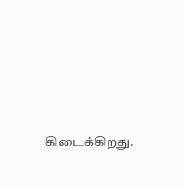கிடைக்கிறது.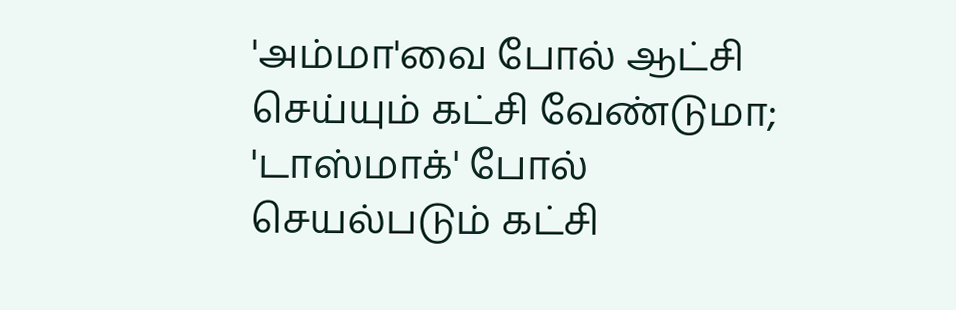'அம்மா'வை போல் ஆட்சி செய்யும் கட்சி வேண்டுமா; 'டாஸ்மாக்' போல் செயல்படும் கட்சி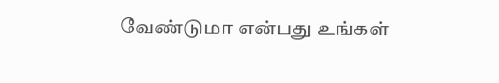வேண்டுமா என்பது உங்கள்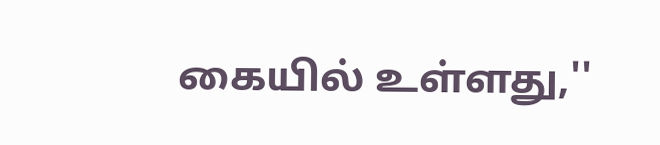கையில் உள்ளது,''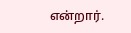என்றார்.